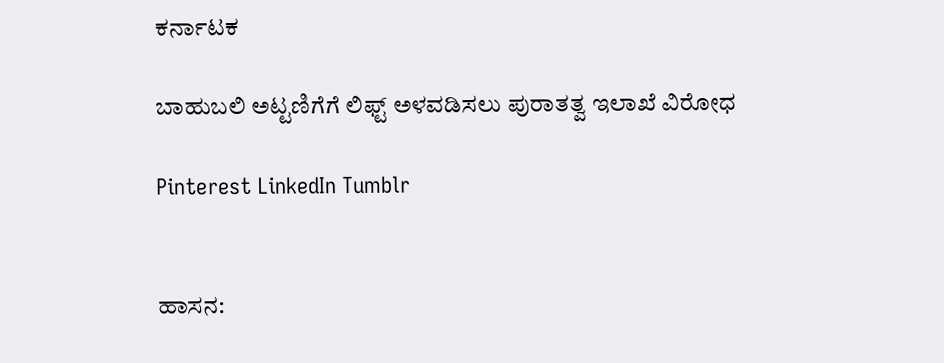ಕರ್ನಾಟಕ

ಬಾಹುಬಲಿ ಅಟ್ಟಣಿಗೆಗೆ ಲಿಫ್ಟ್ ಅಳವಡಿಸಲು ಪುರಾತತ್ವ ಇಲಾಖೆ ವಿರೋಧ

Pinterest LinkedIn Tumblr


ಹಾಸನ: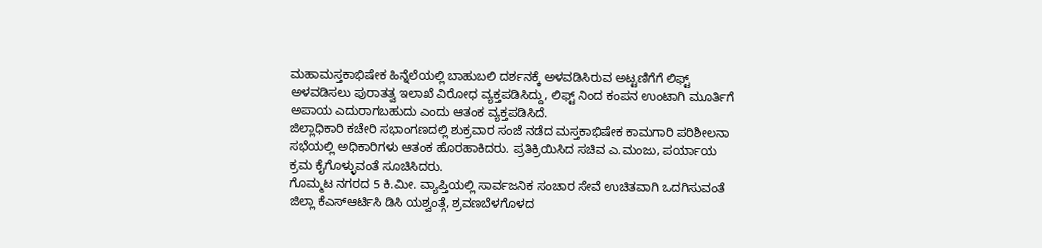ಮಹಾಮಸ್ತಕಾಭಿಷೇಕ ಹಿನ್ನೆಲೆಯಲ್ಲಿ ಬಾಹುಬಲಿ ದರ್ಶನಕ್ಕೆ ಅಳವಡಿಸಿರುವ ಅಟ್ಟಣಿಗೆಗೆ ಲಿಫ್ಟ್ ಅಳವಡಿಸಲು ಪುರಾತತ್ವ ಇಲಾಖೆ ವಿರೋಧ ವ್ಯಕ್ತಪಡಿಸಿದ್ದು, ಲಿಫ್ಟ್ ನಿಂದ ಕಂಪನ ಉಂಟಾಗಿ ಮೂರ್ತಿಗೆ ಅಪಾಯ ಎದುರಾಗಬಹುದು ಎಂದು ಆತಂಕ ವ್ಯಕ್ತಪಡಿಸಿದೆ.
ಜಿಲ್ಲಾಧಿಕಾರಿ ಕಚೇರಿ ಸಭಾಂಗಣದಲ್ಲಿ ಶುಕ್ರವಾರ ಸಂಜೆ ನಡೆದ ಮಸ್ತಕಾಭಿಷೇಕ ಕಾಮಗಾರಿ ಪರಿಶೀಲನಾ ಸಭೆಯಲ್ಲಿ ಅಧಿಕಾರಿಗಳು ಆತಂಕ ಹೊರಹಾಕಿದರು. ಪ್ರತಿಕ್ರಿಯಿಸಿದ ಸಚಿವ ಎ.ಮಂಜು, ಪರ್ಯಾಯ ಕ್ರಮ ಕೈಗೊಳ್ಳುವಂತೆ ಸೂಚಿಸಿದರು.
ಗೊಮ್ಮಟ ನಗರದ 5 ಕಿ.ಮೀ. ವ್ಯಾಪ್ತಿಯಲ್ಲಿ ಸಾರ್ವಜನಿಕ ಸಂಚಾರ ಸೇವೆ ಉಚಿತವಾಗಿ ಒದಗಿಸುವಂತೆ ಜಿಲ್ಲಾ ಕೆಎಸ್ಆರ್ಟಿಸಿ ಡಿಸಿ ಯಶ್ವಂತ್ಗೆ, ಶ್ರವಣಬೆಳಗೊಳದ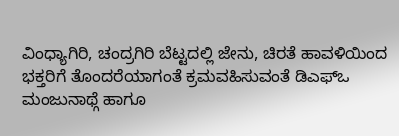ವಿಂಧ್ಯಾಗಿರಿ, ಚಂದ್ರಗಿರಿ ಬೆಟ್ಟದಲ್ಲಿ ಜೇನು, ಚಿರತೆ ಹಾವಳಿಯಿಂದ ಭಕ್ತರಿಗೆ ತೊಂದರೆಯಾಗಂತೆ ಕ್ರಮವಹಿಸುವಂತೆ ಡಿಎಫ್ಒ ಮಂಜುನಾಥ್ಗೆ ಹಾಗೂ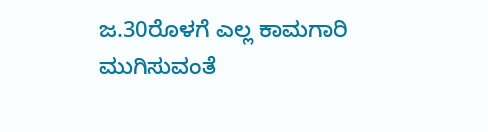ಜ.30ರೊಳಗೆ ಎಲ್ಲ ಕಾಮಗಾರಿ ಮುಗಿಸುವಂತೆ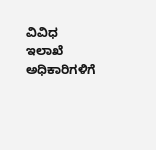ವಿವಿಧ ಇಲಾಖೆ ಅಧಿಕಾರಿಗಳಿಗೆ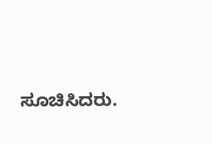ಸೂಚಿಸಿದರು.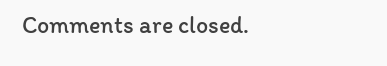Comments are closed.